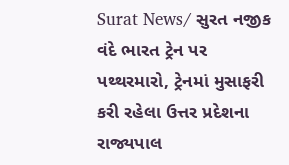Surat News/ સુરત નજીક વંદે ભારત ટ્રેન પર પથ્થરમારો, ટ્રેનમાં મુસાફરી કરી રહેલા ઉત્તર પ્રદેશના રાજ્યપાલ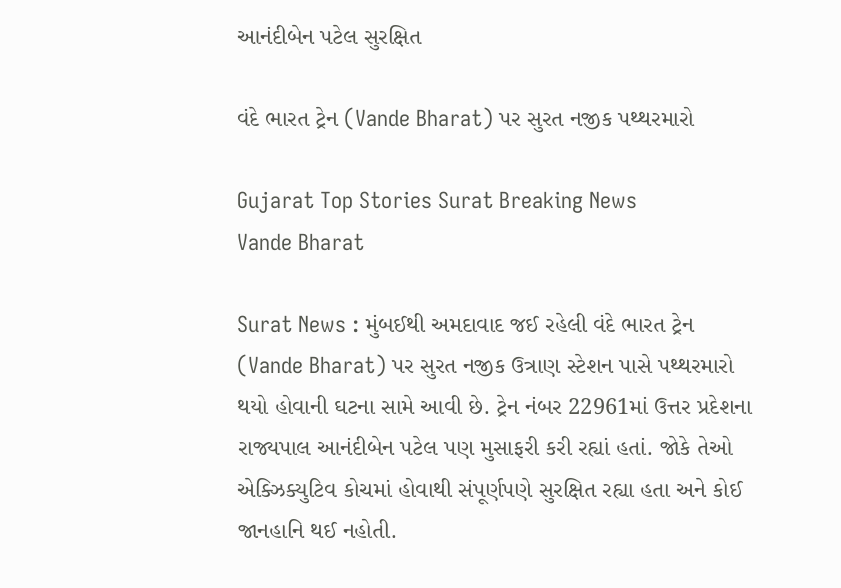આનંદીબેન પટેલ સુરક્ષિત

વંદે ભારત ટ્રેન (Vande Bharat) પર સુરત નજીક પથ્થરમારો

Gujarat Top Stories Surat Breaking News
Vande Bharat

Surat News : મુંબઈથી અમદાવાદ જઈ રહેલી વંદે ભારત ટ્રેન (Vande Bharat) પર સુરત નજીક ઉત્રાણ સ્ટેશન પાસે પથ્થરમારો થયો હોવાની ઘટના સામે આવી છે. ટ્રેન નંબર 22961માં ઉત્તર પ્રદેશના રાજ્યપાલ આનંદીબેન પટેલ પણ મુસાફરી કરી રહ્યાં હતાં. જોકે તેઓ એક્ઝિક્યુટિવ કોચમાં હોવાથી સંપૂર્ણપણે સુરક્ષિત રહ્યા હતા અને કોઈ જાનહાનિ થઈ નહોતી.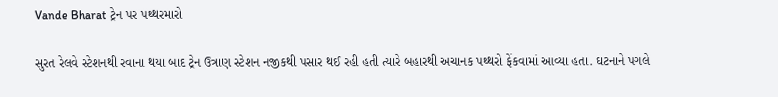Vande Bharat ટ્રેન પર પથ્થરમારો

સુરત રેલવે સ્ટેશનથી રવાના થયા બાદ ટ્રેન ઉત્રાણ સ્ટેશન નજીકથી પસાર થઈ રહી હતી ત્યારે બહારથી અચાનક પથ્થરો ફેંકવામાં આવ્યા હતા. ઘટનાને પગલે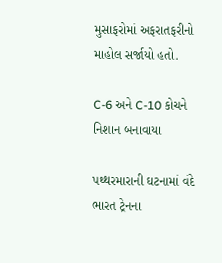મુસાફરોમાં અફરાતફરીનો માહોલ સર્જાયો હતો.

C-6 અને C-10 કોચને નિશાન બનાવાયા

પથ્થરમારાની ઘટનામાં વંદે ભારત ટ્રેનના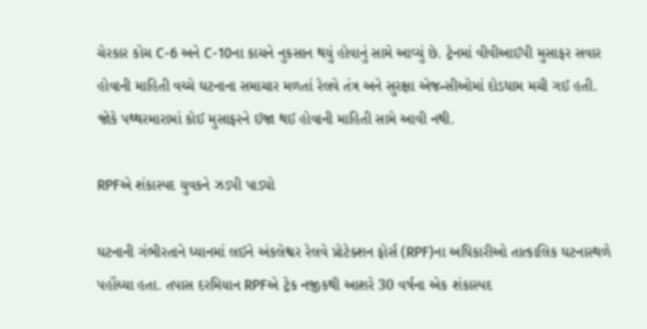ચેરકાર કોચ C-6 અને C-10ના કાચને નુકસાન થયું હોવાનું સામે આવ્યું છે. ટ્રેનમાં વીવીઆઈપી મુસાફર સવાર હોવાની માહિતી વચ્ચે ઘટનાના સમાચાર મળતાં રેલવે તંત્ર અને સુરક્ષા એજન્સીઓમાં દોડધામ મચી ગઈ હતી. જોકે પથ્થરમારામાં કોઈ મુસાફરને ઈજા થઈ હોવાની માહિતી સામે આવી નથી.

RPFએ શંકાસ્પદ યુવકને ઝડપી પાડ્યો

ઘટનાની ગંભીરતાને ધ્યાનમાં લઈને અંકલેશ્વર રેલવે પ્રોટેક્શન ફોર્સ (RPF)ના અધિકારીઓ તાત્કાલિક ઘટનાસ્થળે પહોંચ્યા હતા. તપાસ દરમિયાન RPFએ ટ્રેક નજીકથી આશરે 30 વર્ષના એક શંકાસ્પદ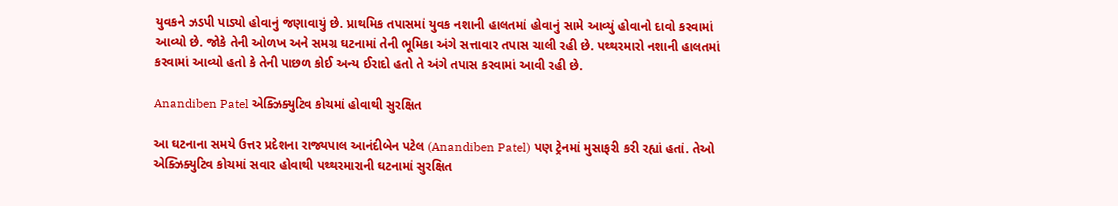યુવકને ઝડપી પાડ્યો હોવાનું જણાવાયું છે. પ્રાથમિક તપાસમાં યુવક નશાની હાલતમાં હોવાનું સામે આવ્યું હોવાનો દાવો કરવામાં આવ્યો છે. જોકે તેની ઓળખ અને સમગ્ર ઘટનામાં તેની ભૂમિકા અંગે સત્તાવાર તપાસ ચાલી રહી છે. પથ્થરમારો નશાની હાલતમાં કરવામાં આવ્યો હતો કે તેની પાછળ કોઈ અન્ય ઈરાદો હતો તે અંગે તપાસ કરવામાં આવી રહી છે.

Anandiben Patel એક્ઝિક્યુટિવ કોચમાં હોવાથી સુરક્ષિત

આ ઘટનાના સમયે ઉત્તર પ્રદેશના રાજ્યપાલ આનંદીબેન પટેલ (Anandiben Patel) પણ ટ્રેનમાં મુસાફરી કરી રહ્યાં હતાં. તેઓ એક્ઝિક્યુટિવ કોચમાં સવાર હોવાથી પથ્થરમારાની ઘટનામાં સુરક્ષિત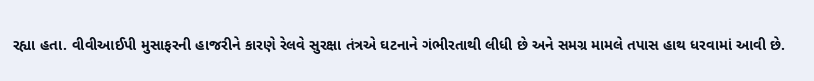રહ્યા હતા. વીવીઆઈપી મુસાફરની હાજરીને કારણે રેલવે સુરક્ષા તંત્રએ ઘટનાને ગંભીરતાથી લીધી છે અને સમગ્ર મામલે તપાસ હાથ ધરવામાં આવી છે.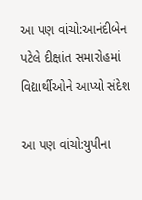આ પણ વાંચો:આનંદીબેન પટેલે દીક્ષાંત સમારોહમાં વિદ્યાર્થીઓને આપ્યો સંદેશ

આ પણ વાંચો:યુપીના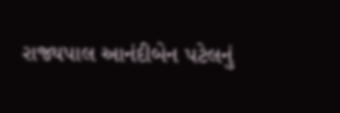રાજ્યપાલ આનંદીબેન પટેલનું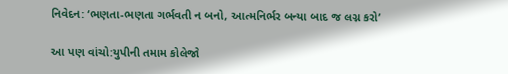નિવેદન: ‘ભણતા-ભણતા ગર્ભવતી ન બનો, આત્મનિર્ભર બન્યા બાદ જ લગ્ન કરો’

આ પણ વાંચો:યુપીની તમામ કોલેજો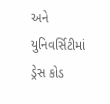અને યુનિવર્સિટીમાં ડ્રેસ કોડ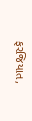ફરજિયાત,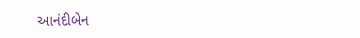આનંદીબેન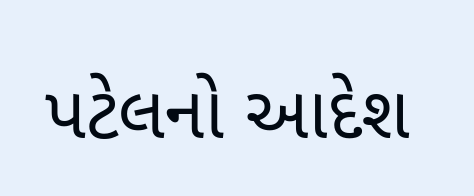પટેલનો આદેશ